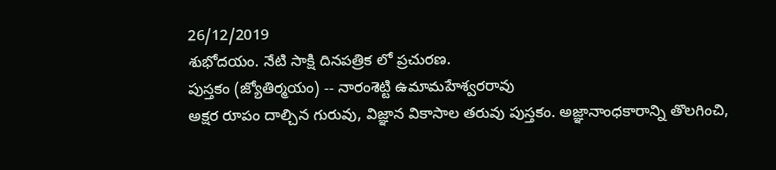26/12/2019
శుభోదయం. నేటి సాక్షి దినపత్రిక లో ప్రచురణ.
పుస్తకం (జ్యోతిర్మయం) -- నారంశెట్టి ఉమామహేశ్వరరావు
అక్షర రూపం దాల్చిన గురువు, విజ్ఞాన వికాసాల తరువు పుస్తకం. అజ్ఞానాంధకారాన్ని తొలగించి,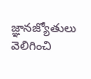జ్ఞానజ్యోతులు వెలిగించి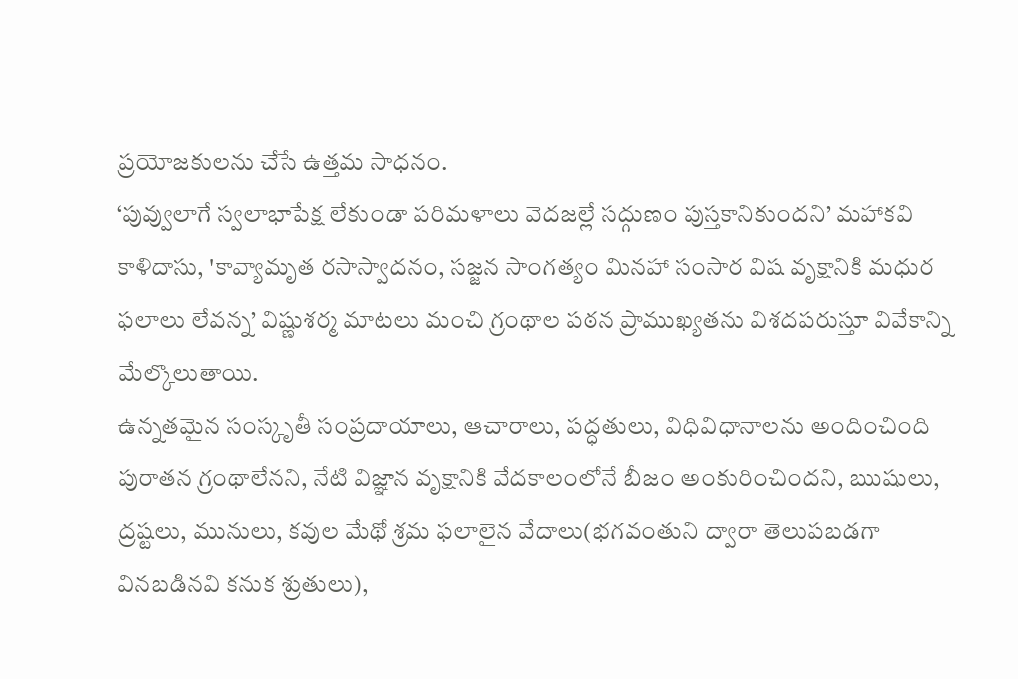ప్రయోజకులను చేసే ఉత్తమ సాధనం.
‘పువ్వులాగే స్వలాభాపేక్ష లేకుండా పరిమళాలు వెదజల్లే సద్గుణం పుస్తకానికుందని’ మహాకవి కాళిదాసు, 'కావ్యామృత రసాస్వాదనం, సజ్జన సాంగత్యం మినహా సంసార విష వృక్షానికి మధుర ఫలాలు లేవన్న’ విష్ణుశర్మ మాటలు మంచి గ్రంథాల పఠన ప్రాముఖ్యతను విశదపరుస్తూ వివేకాన్ని మేల్కొలుతాయి.
ఉన్నతమైన సంస్కృతీ సంప్రదాయాలు, ఆచారాలు, పద్ధతులు, విధివిధానాలను అందించింది పురాతన గ్రంథాలేనని, నేటి విజ్ఞాన వృక్షానికి వేదకాలంలోనే బీజం అంకురించిందని, ఋషులు, ద్రష్టలు, మునులు, కవుల మేథో శ్రమ ఫలాలైన వేదాలు(భగవంతుని ద్వారా తెలుపబడగా వినబడినవి కనుక శ్రుతులు),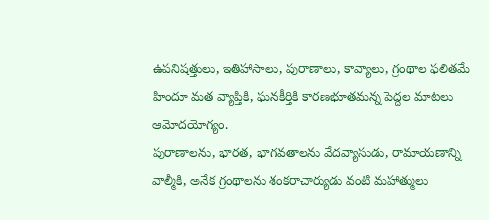ఉపనిషత్తులు, ఇతిహాసాలు, పురాణాలు, కావ్యాలు, గ్రంథాల ఫలితమే హిందూ మత వ్యాప్తికి, ఘనకీర్తికి కారణభూతమన్న పెద్దల మాటలు ఆమోదయోగ్యం.
పురాణాలను, భారత, భాగవతాలను వేదవ్యాసుడు, రామాయణాన్ని వాల్మీకి, అనేక గ్రంథాలను శంకరాచార్యుడు వంటి మహాత్ములు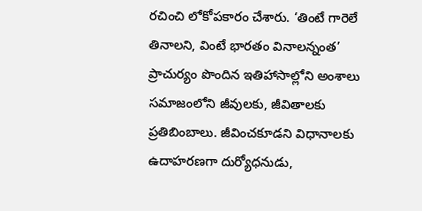రచించి లోకోపకారం చేశారు. ‘తింటే గారెలే తినాలని, వింటే భారతం వినాలన్నంత’ ప్రాచుర్యం పొందిన ఇతిహాసాల్లోని అంశాలు సమాజంలోని జీవులకు, జీవితాలకు ప్రతిబింబాలు. జీవించకూడని విధానాలకు ఉదాహరణగా దుర్యోధనుడు,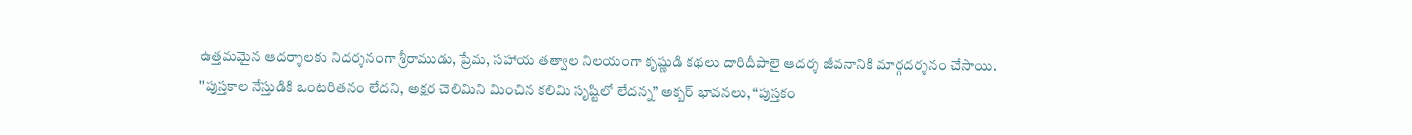ఉత్తమమైన ఆదర్శాలకు నిదర్శనంగా శ్రీరాముడు, ప్రేమ, సహాయ తత్వాల నిలయంగా కృష్ణుడి కథలు దారిదీపాలై ఆదర్శ జీవనానికి మార్గదర్శనం చేసాయి.
''పుస్తకాల నేస్తుడికి ఒంటరితనం లేదని, అక్షర చెలిమిని మించిన కలిమి సృష్టిలో లేదన్న” అక్బర్ భావనలు, “పుస్తకం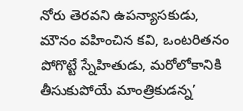నోరు తెరవని ఉపన్యాసకుడు, మౌనం వహించిన కవి, ఒంటరితనం పోగొట్టే స్నేహితుడు, మరోలోకానికి తీసుకుపోయే మాంత్రికుడన్న’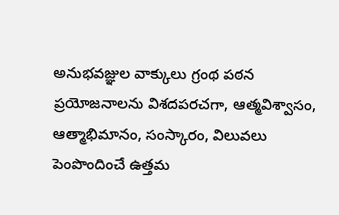అనుభవజ్ఞుల వాక్కులు గ్రంథ పఠన ప్రయోజనాలను విశదపరచగా, ఆత్మవిశ్వాసం, ఆత్మాభిమానం, సంస్కారం, విలువలు పెంపొందించే ఉత్తమ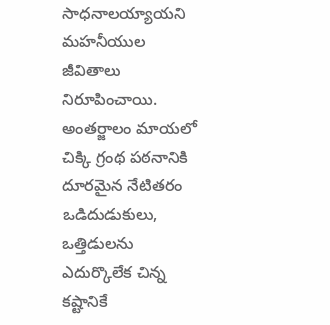సాధనాలయ్యాయని మహనీయుల జీవితాలు నిరూపించాయి.
అంతర్జాలం మాయలో చిక్కి గ్రంథ పఠనానికి దూరమైన నేటితరం ఒడిదుడుకులు, ఒత్తిడులను ఎదుర్కొలేక చిన్న కష్టానికే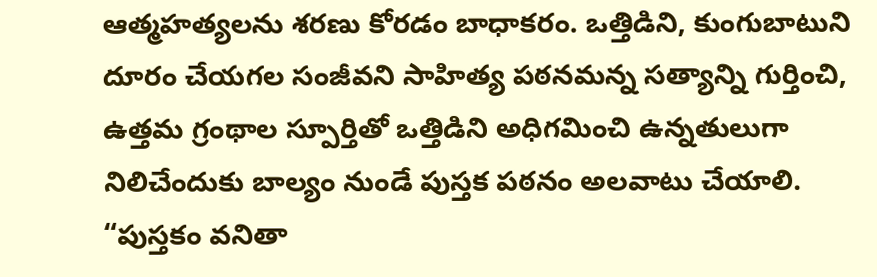ఆత్మహత్యలను శరణు కోరడం బాధాకరం. ఒత్తిడిని, కుంగుబాటుని దూరం చేయగల సంజీవని సాహిత్య పఠనమన్న సత్యాన్ని గుర్తించి, ఉత్తమ గ్రంథాల స్పూర్తితో ఒత్తిడిని అధిగమించి ఉన్నతులుగా నిలిచేందుకు బాల్యం నుండే పుస్తక పఠనం అలవాటు చేయాలి.
“పుస్తకం వనితా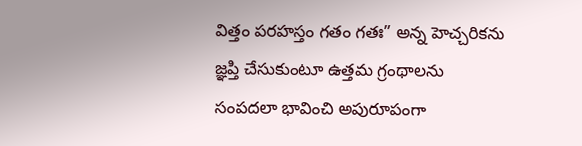విత్తం పరహస్తం గతం గతః” అన్న హెచ్చరికను జ్ఞప్తి చేసుకుంటూ ఉత్తమ గ్రంథాలను సంపదలా భావించి అపురూపంగా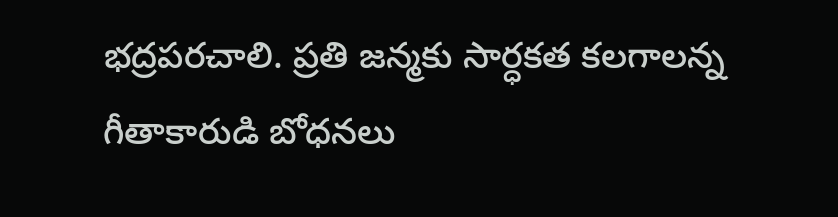భద్రపరచాలి. ప్రతి జన్మకు సార్ధకత కలగాలన్న గీతాకారుడి బోధనలు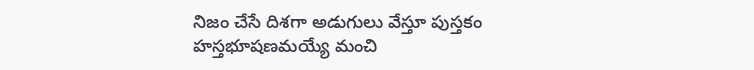నిజం చేసే దిశగా అడుగులు వేస్తూ పుస్తకం హస్తభూషణమయ్యే మంచి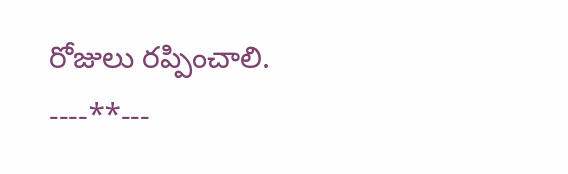రోజులు రప్పించాలి.
----**---